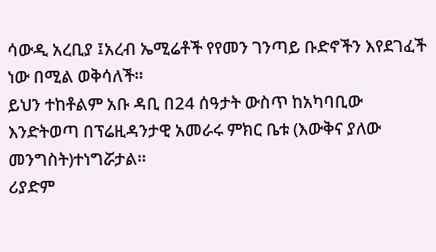ሳውዲ አረቢያ ፤አረብ ኤሚሬቶች የየመን ገንጣይ ቡድኖችን እየደገፈች ነው በሚል ወቅሳለች።
ይህን ተከቶልም አቡ ዳቢ በ24 ሰዓታት ውስጥ ከአካባቢው እንድትወጣ በፕሬዚዳንታዊ አመራሩ ምክር ቤቱ (እውቅና ያለው መንግስት)ተነግሯታል።
ሪያድም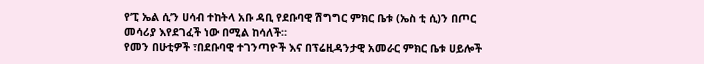የ’ፒ ኤል ሲ’ን ሀሳብ ተከትላ አቡ ዳቢ የደቡባዊ ሽግግር ምክር ቤቱ (ኤስ ቲ ሲ)ን በጦር መሳሪያ እየደገፈች ነው በሚል ከሳለች።
የመን በሁቲዎች ፣በደቡባዊ ተገንጣዮች እና በፕሬዚዳንታዊ አመራር ምክር ቤቱ ሀይሎች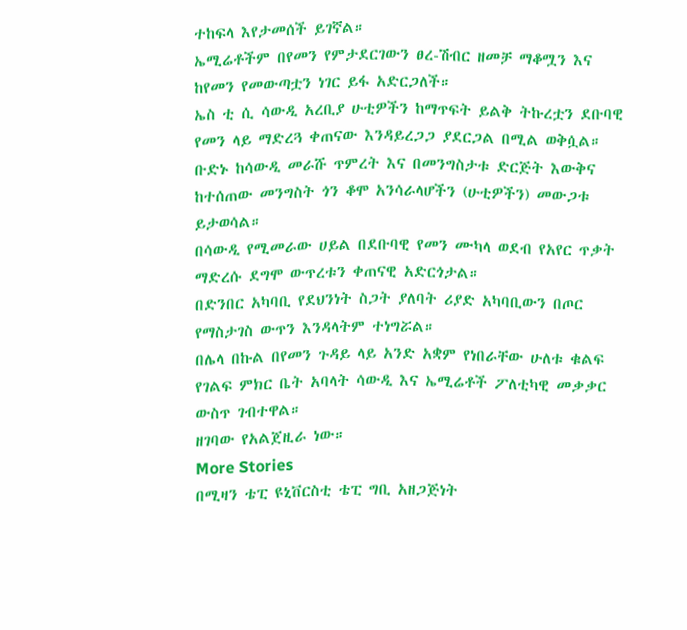ተከፍላ እየታመሰች ይገኛል።
ኤሚሬቶችም በየመን የምታደርገውን ፀረ-ሽብር ዘመቻ ማቆሟን እና ከየመን የመውጣቷን ነገር ይፋ አድርጋለች።
ኤስ ቲ ሲ ሳውዲ አረቢያ ሁቲዎችን ከማጥፍት ይልቅ ትኩረቷን ደቡባዊ የመን ላይ ማድረጓ ቀጠናው እንዳይረጋጋ ያደርጋል በሚል ወቅሷል።
ቡድኑ ከሳውዲ መራሹ ጥምረት እና በመንግስታቱ ድርጅት እውቅና ከተሰጠው መንግስት ጎን ቆሞ አንሳራላሆችን (ሁቲዎችን) መውጋቱ ይታወሳል።
በሳውዲ የሚመራው ሀይል በደቡባዊ የመን ሙካላ ወደብ የአየር ጥቃት ማድረሱ ደግሞ ውጥረቱን ቀጠናዊ አድርጎታል።
በድንበር አካባቢ የደህንነት ስጋት ያለባት ሪያድ አካባቢውን በጦር የማስታገስ ውጥን እንዳላትም ተነግሯል።
በሌላ በኩል በየመን ጉዳይ ላይ አንድ አቋም የነበራቸው ሁለቱ ቁልፍ የገልፍ ምክር ቤት አባላት ሳውዲ እና ኤሚሬቶች ፖለቲካዊ መቃቃር ውስጥ ገብተዋል።
ዘገባው የአልጀዚራ ነው።
More Stories
በሚዛን ቴፒ ዩኒቨርስቲ ቴፒ ግቢ አዘጋጅነት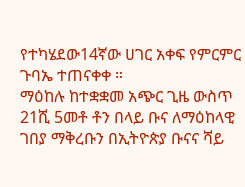የተካሄደው14ኛው ሀገር አቀፍ የምርምር ጉባኤ ተጠናቀቀ ።
ማዕከሉ ከተቋቋመ አጭር ጊዜ ውስጥ 21ሺ 5መቶ ቶን በላይ ቡና ለማዕከላዊ ገበያ ማቅረቡን በኢትዮጵያ ቡናና ሻይ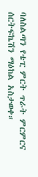ባለስልጣን የቴፒ ምርት ጥራት ምርምርና ሰርትፍኬሽን ማዕከል አስታወቀ።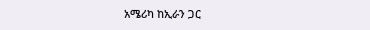አሜሪካ ከኢራን ጋር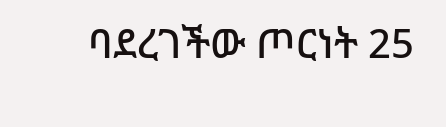ባደረገችው ጦርነት 25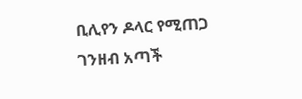ቢሊየን ዶላር የሚጠጋ ገንዘብ አጣች